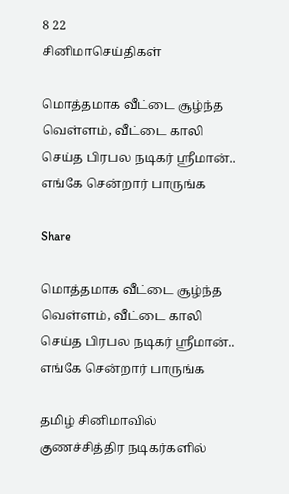8 22
சினிமாசெய்திகள்

மொத்தமாக வீட்டை சூழ்ந்த வெள்ளம், வீட்டை காலி செய்த பிரபல நடிகர் ஸ்ரீமான்.. எங்கே சென்றார் பாருங்க

Share

மொத்தமாக வீட்டை சூழ்ந்த வெள்ளம், வீட்டை காலி செய்த பிரபல நடிகர் ஸ்ரீமான்.. எங்கே சென்றார் பாருங்க

தமிழ் சினிமாவில் குணச்சித்திர நடிகர்களில்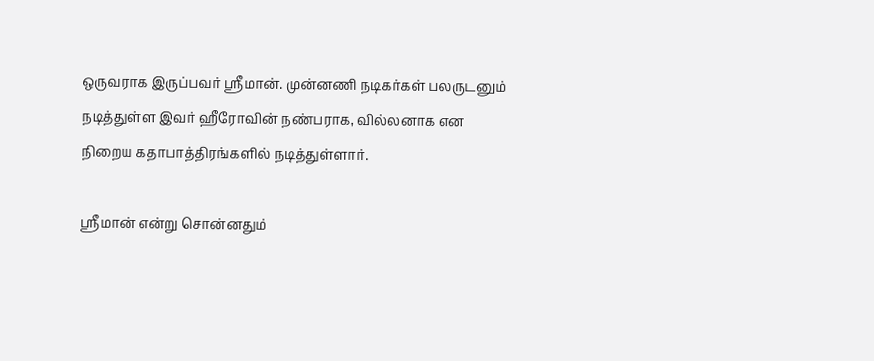ஒருவராக இருப்பவர் ஸ்ரீமான். முன்னணி நடிகர்கள் பலருடனும் நடித்துள்ள இவர் ஹீரோவின் நண்பராக, வில்லனாக என நிறைய கதாபாத்திரங்களில் நடித்துள்ளார்.

ஸ்ரீமான் என்று சொன்னதும்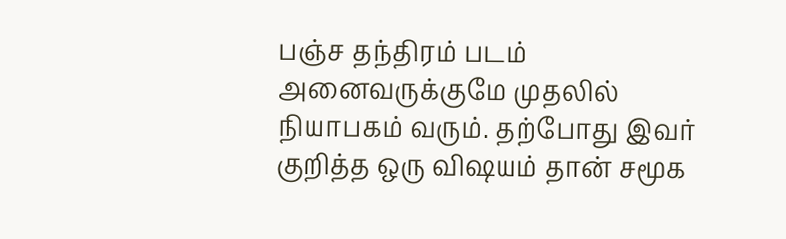பஞ்ச தந்திரம் படம் அனைவருக்குமே முதலில் நியாபகம் வரும். தற்போது இவர் குறித்த ஒரு விஷயம் தான் சமூக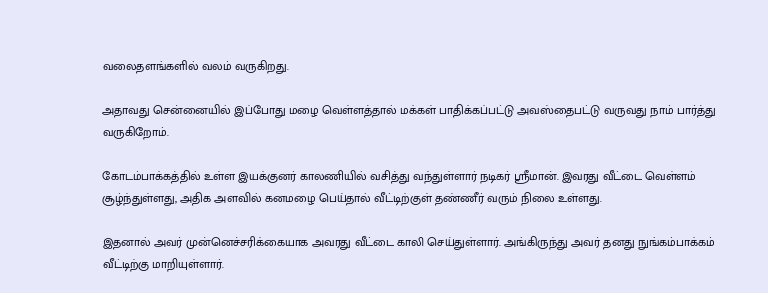வலைதளங்களில் வலம் வருகிறது.

அதாவது சென்னையில் இப்போது மழை வெள்ளத்தால் மக்கள் பாதிக்கப்பட்டு அவஸ்தைபட்டு வருவது நாம் பார்த்து வருகிறோம்.

கோடம்பாக்கத்தில் உள்ள இயக்குனர் காலணியில் வசித்து வந்துள்ளார் நடிகர் ஸ்ரீமான். இவரது வீட்டை வெள்ளம் சூழ்ந்துள்ளது, அதிக அளவில் கனமழை பெய்தால் வீட்டிற்குள் தண்ணீர் வரும் நிலை உள்ளது.

இதனால் அவர் முன்னெச்சரிக்கையாக அவரது வீட்டை காலி செய்துள்ளார். அங்கிருந்து அவர் தனது நுங்கம்பாக்கம் வீட்டிற்கு மாறியுள்ளார்.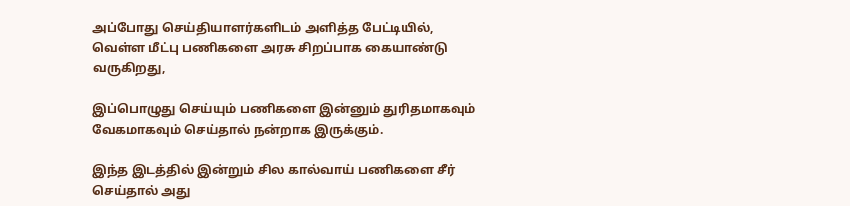அப்போது செய்தியாளர்களிடம் அளித்த பேட்டியில், வெள்ள மீட்பு பணிகளை அரசு சிறப்பாக கையாண்டு வருகிறது,

இப்பொழுது செய்யும் பணிகளை இன்னும் துரிதமாகவும் வேகமாகவும் செய்தால் நன்றாக இருக்கும்.

இந்த இடத்தில் இன்றும் சில கால்வாய் பணிகளை சீர் செய்தால் அது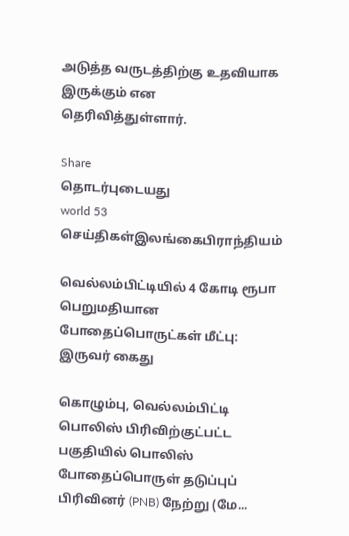அடுத்த வருடத்திற்கு உதவியாக இருக்கும் என தெரிவித்துள்ளார்.

Share
தொடர்புடையது
world 53
செய்திகள்இலங்கைபிராந்தியம்

வெல்லம்பிட்டியில் 4 கோடி ரூபா பெறுமதியான போதைப்பொருட்கள் மீட்பு: இருவர் கைது

கொழும்பு, வெல்லம்பிட்டி பொலிஸ் பிரிவிற்குட்பட்ட பகுதியில் பொலிஸ் போதைப்பொருள் தடுப்புப் பிரிவினர் (PNB) நேற்று (மே...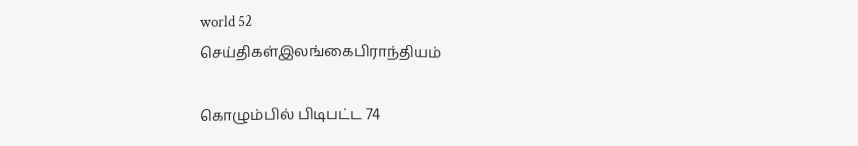world 52
செய்திகள்இலங்கைபிராந்தியம்

கொழும்பில் பிடிபட்ட 74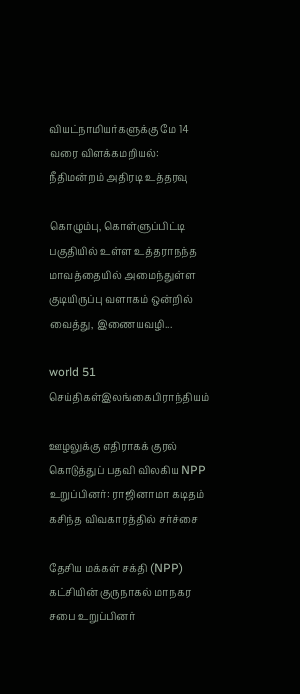வியட்நாமியர்களுக்கு மே 14 வரை விளக்கமறியல்: நீதிமன்றம் அதிரடி உத்தரவு

கொழும்பு, கொள்ளுப்பிட்டி பகுதியில் உள்ள உத்தராநந்த மாவத்தையில் அமைந்துள்ள குடியிருப்பு வளாகம் ஒன்றில் வைத்து, இணையவழி...

world 51
செய்திகள்இலங்கைபிராந்தியம்

ஊழலுக்கு எதிராகக் குரல் கொடுத்துப் பதவி விலகிய NPP உறுப்பினர்: ராஜினாமா கடிதம் கசிந்த விவகாரத்தில் சர்ச்சை

தேசிய மக்கள் சக்தி (NPP) கட்சியின் குருநாகல் மாநகர சபை உறுப்பினர்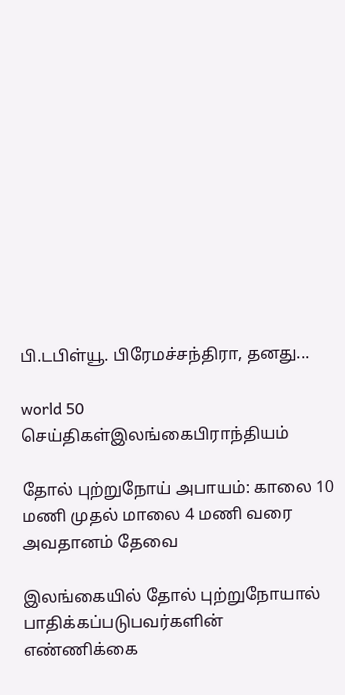பி.டபிள்யூ. பிரேமச்சந்திரா, தனது...

world 50
செய்திகள்இலங்கைபிராந்தியம்

தோல் புற்றுநோய் அபாயம்: காலை 10 மணி முதல் மாலை 4 மணி வரை அவதானம் தேவை

இலங்கையில் தோல் புற்றுநோயால் பாதிக்கப்படுபவர்களின் எண்ணிக்கை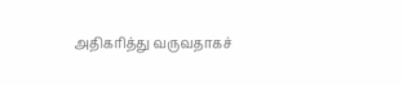அதிகரித்து வருவதாகச்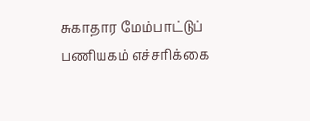சுகாதார மேம்பாட்டுப் பணியகம் எச்சரிக்கை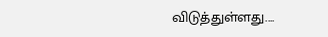விடுத்துள்ளது....